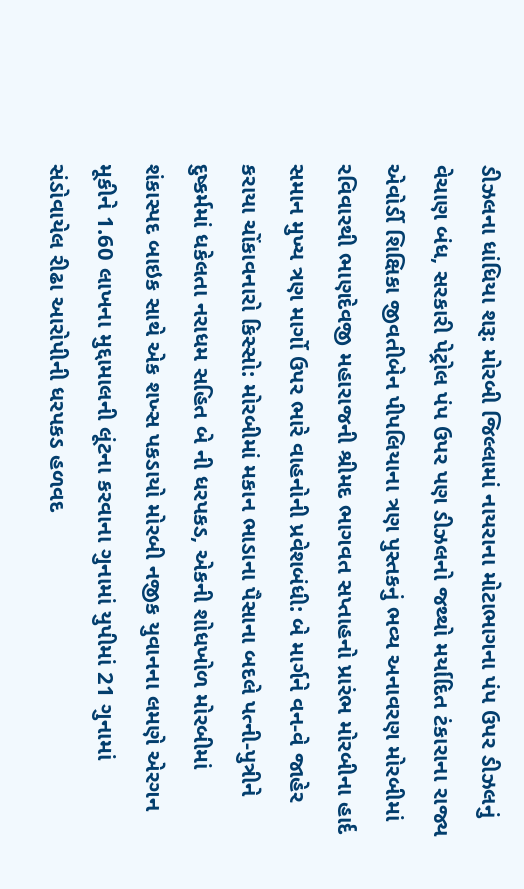ડીઝલના ધાંધિયા શરૂ: મોરબી જિલ્લામાં નાયરાના મોટાભાગના પંપ ઉપર ડીઝલનું વેચાણ બંધ, સરકારી પેટ્રોલ પંપ ઉપર પણ ડીઝલનો જથ્થો મર્યાદિત ટંકારાના રાજ્ય એવોર્ડી શિક્ષિકા જીવતીબેન પીપલિયાના ત્રણ પુસ્તકનું ભવ્ય અનાવરણ મોરબીમાં રવિવારથી ભાણદેવજી મહારાજની શ્રીમદ ભાગવત સપ્તાહનો પ્રારંભ મોરબીના હાર્દ સમાન મુખ્ય ત્રણ માર્ગો ઉપર ભારે વાહનોની પ્રવેશબંધી: બે માર્ગને વન-વે જાહેર કરાયા ચોંકાવનારો કિસ્સો: મોરબીમાં મકાન ભાડાના પૈસાના બદલે પત્ની-પુત્રીને દુષ્કર્મમાં ધકેલતા નરાધમ સહિત બે ની ધરપકડ, એકની શોધખોળ મોરબીમાં શંકાસ્પદ બાઇક સાથે એક શખ્સ પકડાયો મોરબી નજીક યુવાનના લમણે એરગન મૂકીને 1.60 લાખના મુદ્દામાલની લૂંટના કરવાના ગુનામાં યુપીમાં 21 ગુનામાં સંડોવાયેલ રીઢા આરોપીની ધરપકડ હળવદ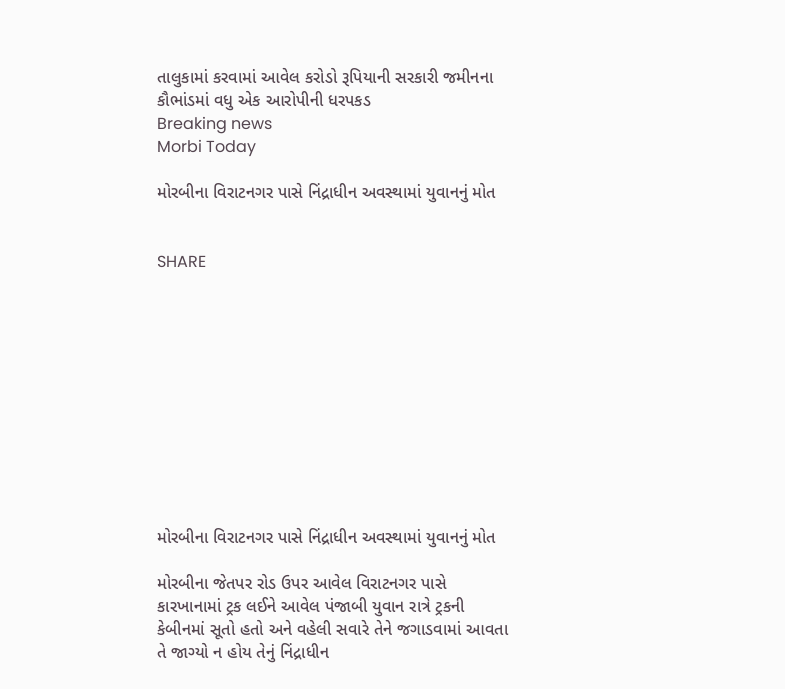તાલુકામાં કરવામાં આવેલ કરોડો રૂપિયાની સરકારી જમીનના કૌભાંડમાં વધુ એક આરોપીની ધરપકડ
Breaking news
Morbi Today

મોરબીના વિરાટનગર પાસે નિંદ્રાધીન અવસ્થામાં યુવાનનું મોત


SHARE











મોરબીના વિરાટનગર પાસે નિંદ્રાધીન અવસ્થામાં યુવાનનું મોત

મોરબીના જેતપર રોડ ઉપર આવેલ વિરાટનગર પાસે કારખાનામાં ટ્રક લઈને આવેલ પંજાબી યુવાન રાત્રે ટ્રકની કેબીનમાં સૂતો હતો અને વહેલી સવારે તેને જગાડવામાં આવતા તે જાગ્યો ન હોય તેનું નિંદ્રાધીન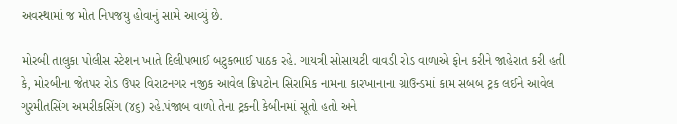અવસ્થામાં જ મોત નિપજયુ હોવાનું સામે આવ્યું છે.

મોરબી તાલુકા પોલીસ સ્ટેશન ખાતે દિલીપભાઈ બટુકભાઈ પાઠક રહે. ગાયત્રી સોસાયટી વાવડી રોડ વાળાએ ફોન કરીને જાહેરાત કરી હતી કે, મોરબીના જેતપર રોડ ઉપર વિરાટનગર નજીક આવેલ ક્રિપટોન સિરામિક નામના કારખાનાના ગ્રાઉન્ડમાં કામ સબબ ટ્રક લઈને આવેલ ગુરમીતસિંગ અમરીકસિંગ (૪૬) રહે.પંજાબ વાળો તેના ટ્રકની કેબીનમાં સૂતો હતો અને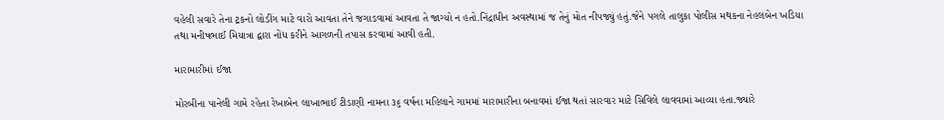વહેલી સવારે તેના ટ્રકનો લોડીંગ માટે વારો આવતા તેને જગાડવામાં આવતા તે જાગ્યો ન હતો.નિંદ્રાધીન અવસ્થામાં જ તેનું મોત નીપજ્યું હતું.જેને પગલે તાલુકા પોલીસ મથકના નેહલબેન ખડિયા તથા મનીષભાઈ મિયાત્રા દ્વારા નોંધ કરીને આગળની તપાસ કરવામાં આવી હતી.

મારામારીમાં ઈજા

મોરબીના પાનેલી ગામે રહેતા રેખાબેન લાખાભાઈ ટીડાણી નામના ૩૬ વર્ષના મહિલાને ગામમાં મારામારીના બનાવમાં ઈજા થતાં સારવાર માટે સિવિલે લાવવામાં આવ્યા હતા.જ્યારે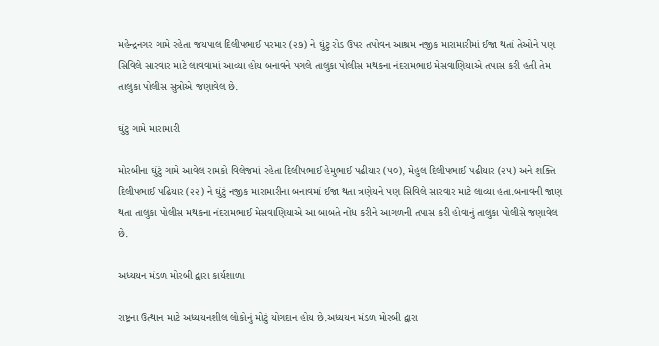મહેન્દ્રનગર ગામે રહેતા જયપાલ દિલીપભાઈ પરમાર (૨૭) ને ઘુંટુ રોડ ઉપર તપોવન આશ્રમ નજીક મારામારીમાં ઈજા થતાં તેઓને પણ સિવિલે સારવાર માટે લાવવામાં આવ્યા હોય બનાવને પગલે તાલુકા પોલીસ મથકના નંદરામભાઇ મેસવાણિયાએ તપાસ કરી હતી તેમ તાલુકા પોલીસ સુત્રોએ જણાવેલ છે.

ઘુંટુ ગામે મારામારી

મોરબીના ઘુંટું ગામે આવેલ રામકો વિલેજમાં રહેતા દિલીપભાઈ હેમુભાઈ પઢીયાર (૫૦), મેહુલ દિલીપભાઈ પઢીયાર (૨૫) અને શક્તિ દિલીપભાઈ પઢિયાર (૨૨) ને ઘુંટું નજીક મારામારીના બનાવમાં ઈજા થતા ત્રણેયને પણ સિવિલે સારવાર માટે લાવ્યા હતા.બનાવની જાણ થતા તાલુકા પોલીસ મથકના નંદરામભાઈ મેસવાણિયાએ આ બાબતે નોંધ કરીને આગળની તપાસ કરી હોવાનું તાલુકા પોલીસે જણાવેલ છે.

અધ્યયન મંડળ મોરબી દ્વારા કાર્યશાળા

રાષ્ટ્રના ઉત્થાન માટે અધ્યયનશીલ લોકોનું મોટું યોગદાન હોય છે.અધ્યયન મંડળ મોરબી દ્વારા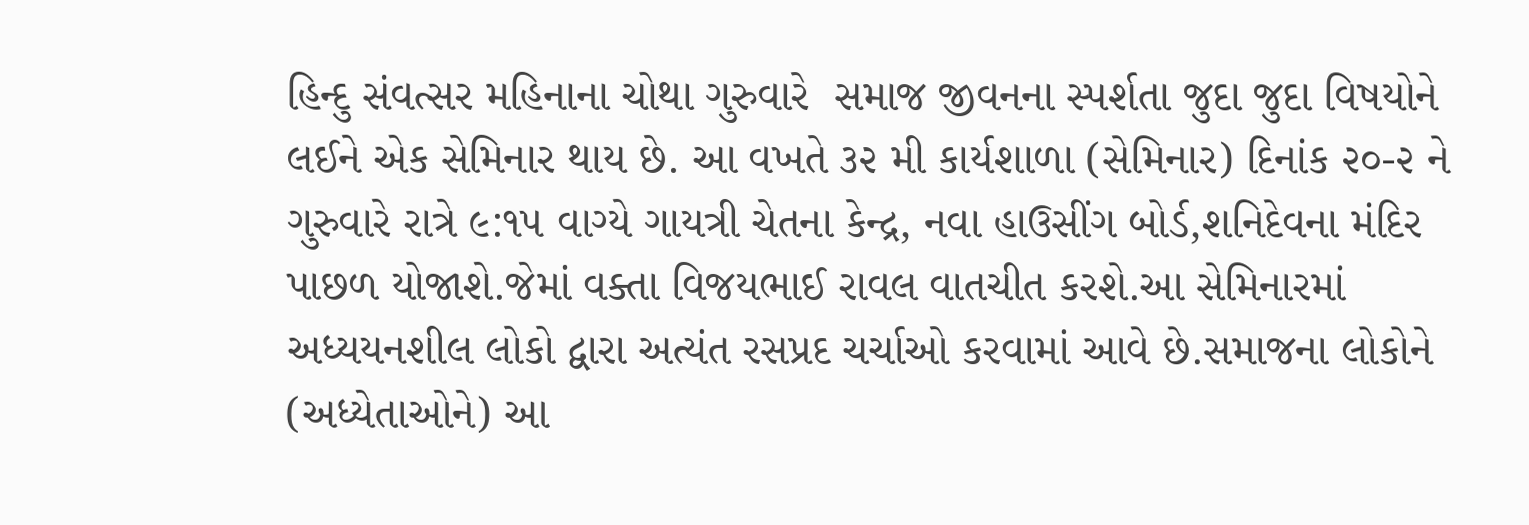હિન્દુ સંવત્સર મહિનાના ચોથા ગુરુવારે  સમાજ જીવનના સ્પર્શતા જુદા જુદા વિષયોને લઈને એક સેમિનાર થાય છે. આ વખતે ૩૨ મી કાર્યશાળા (સેમિનાર) દિનાંક ૨૦-૨ ને ગુરુવારે રાત્રે ૯:૧૫ વાગ્યે ગાયત્રી ચેતના કેન્દ્ર, નવા હાઉસીંગ બોર્ડ,શનિદેવના મંદિર પાછળ યોજાશે.જેમાં વક્તા વિજયભાઈ રાવલ વાતચીત કરશે.આ સેમિનારમાં અધ્યયનશીલ લોકો દ્વારા અત્યંત રસપ્રદ ચર્ચાઓ કરવામાં આવે છે.સમાજના લોકોને (અધ્યેતાઓને) આ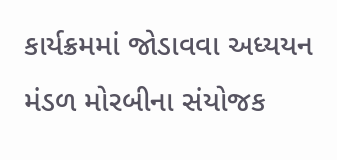કાર્યક્રમમાં જોડાવવા અધ્યયન મંડળ મોરબીના સંયોજક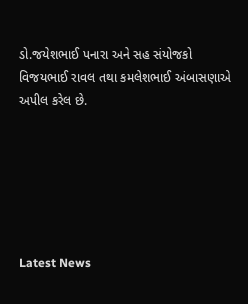ડો.જયેશભાઈ પનારા અને સહ સંયોજકો વિજયભાઈ રાવલ તથા કમલેશભાઈ અંબાસણાએ અપીલ કરેલ છે.






Latest News